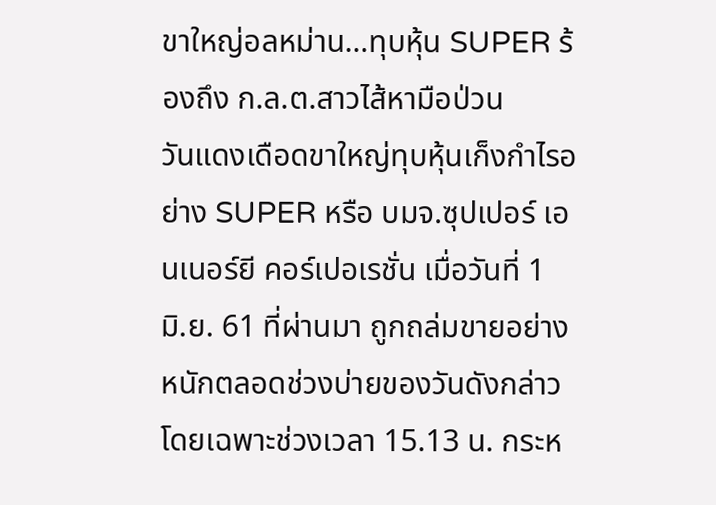ขาใหญ่อลหม่าน…ทุบหุ้น SUPER ร้องถึง ก.ล.ต.สาวไส้หามือป่วน
วันแดงเดือดขาใหญ่ทุบหุ้นเก็งกำไรอย่าง SUPER หรือ บมจ.ซุปเปอร์ เอนเนอร์ยี คอร์เปอเรชั่น เมื่อวันที่ 1 มิ.ย. 61 ที่ผ่านมา ถูกถล่มขายอย่างหนักตลอดช่วงบ่ายของวันดังกล่าว โดยเฉพาะช่วงเวลา 15.13 น. กระห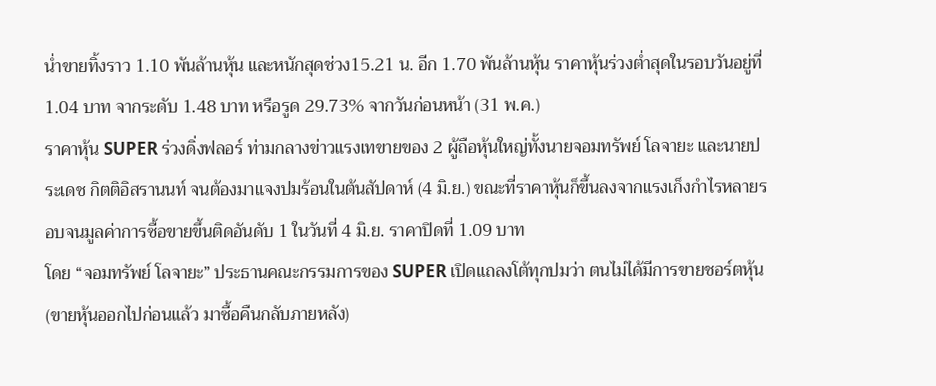น่ำขายทิ้งราว 1.10 พันล้านหุ้น และหนักสุดช่วง15.21 น. อีก 1.70 พันล้านหุ้น ราคาหุ้นร่วงต่ำสุดในรอบวันอยู่ที่ 1.04 บาท จากระดับ 1.48 บาท หรือรูด 29.73% จากวันก่อนหน้า (31 พ.ค.)
ราคาหุ้น SUPER ร่วงดิ่งฟลอร์ ท่ามกลางข่าวแรงเทขายของ 2 ผู้ถือหุ้นใหญ่ทั้งนายจอมทรัพย์ โลจายะ และนายประเดช กิตติอิสรานนท์ จนต้องมาแจงปมร้อนในต้นสัปดาห์ (4 มิ.ย.) ขณะที่ราคาหุ้นก็ขึ้นลงจากแรงเก็งกำไรหลายรอบจนมูลค่าการซื้อขายขึ้นติดอันดับ 1 ในวันที่ 4 มิ.ย. ราคาปิดที่ 1.09 บาท
โดย “จอมทรัพย์ โลจายะ” ประธานคณะกรรมการของ SUPER เปิดแถลงโต้ทุกปมว่า ตนไม่ได้มีการขายชอร์ตหุ้น (ขายหุ้นออกไปก่อนแล้ว มาซื้อคืนกลับภายหลัง)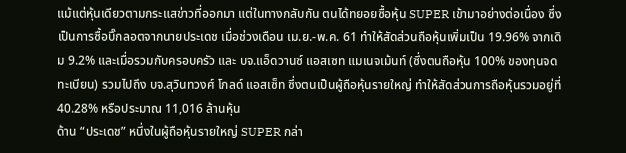แม้แต่หุ้นเดียวตามกระแสข่าวที่ออกมา แต่ในทางกลับกัน ตนได้ทยอยซื้อหุ้น SUPER เข้ามาอย่างต่อเนื่อง ซึ่งเป็นการซื้อบิ๊กลอตจากนายประเดช เมื่อช่วงเดือน เม.ย.-พ.ค. 61 ทำให้สัดส่วนถือหุ้นเพิ่มเป็น 19.96% จากเดิม 9.2% และเมื่อรวมกับครอบครัว และ บจ.แอ็ดวานซ์ แอสเซท แมเนจเม้นท์ (ซึ่งตนถือหุ้น 100% ของทุนจดทะเบียน) รวมไปถึง บจ.สุวินทวงศ์ โกลด์ แอสเซ็ท ซึ่งตนเป็นผู้ถือหุ้นรายใหญ่ ทำให้สัดส่วนการถือหุ้นรวมอยู่ที่ 40.28% หรือประมาณ 11,016 ล้านหุ้น
ด้าน “ประเดช” หนึ่งในผู้ถือหุ้นรายใหญ่ SUPER กล่า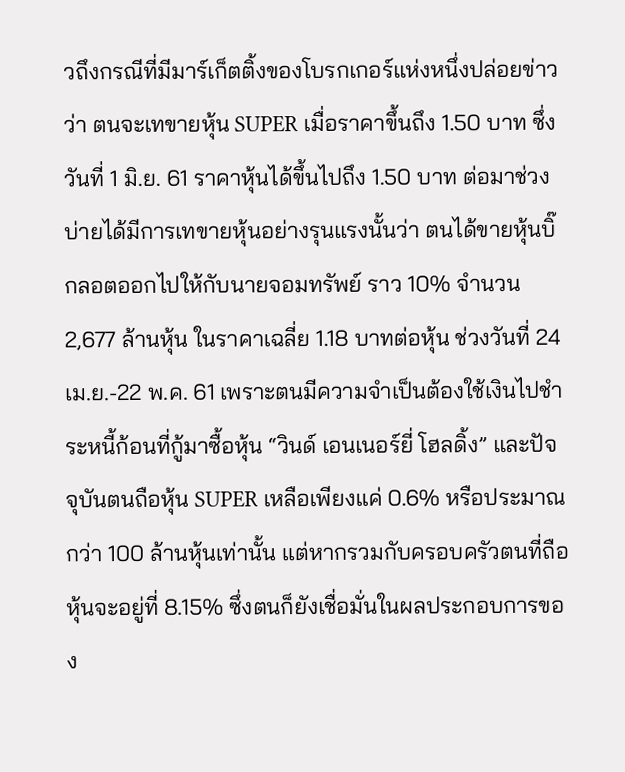วถึงกรณีที่มีมาร์เก็ตติ้งของโบรกเกอร์แห่งหนึ่งปล่อยข่าวว่า ตนจะเทขายหุ้น SUPER เมื่อราคาขึ้นถึง 1.50 บาท ซึ่งวันที่ 1 มิ.ย. 61 ราคาหุ้นได้ขึ้นไปถึง 1.50 บาท ต่อมาช่วงบ่ายได้มีการเทขายหุ้นอย่างรุนแรงนั้นว่า ตนได้ขายหุ้นบิ๊กลอตออกไปให้กับนายจอมทรัพย์ ราว 10% จำนวน 2,677 ล้านหุ้น ในราคาเฉลี่ย 1.18 บาทต่อหุ้น ช่วงวันที่ 24 เม.ย.-22 พ.ค. 61 เพราะตนมีความจำเป็นต้องใช้เงินไปชำระหนี้ก้อนที่กู้มาซื้อหุ้น “วินด์ เอนเนอร์ยี่ โฮลดิ้ง” และปัจจุบันตนถือหุ้น SUPER เหลือเพียงแค่ 0.6% หรือประมาณกว่า 100 ล้านหุ้นเท่านั้น แต่หากรวมกับครอบครัวตนที่ถือหุ้นจะอยู่ที่ 8.15% ซึ่งตนก็ยังเชื่อมั่นในผลประกอบการของ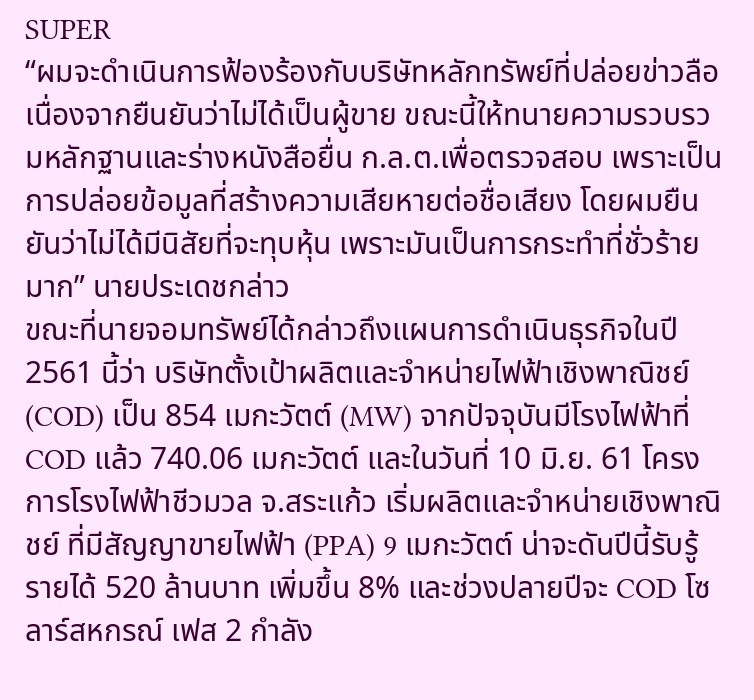SUPER
“ผมจะดำเนินการฟ้องร้องกับบริษัทหลักทรัพย์ที่ปล่อยข่าวลือ เนื่องจากยืนยันว่าไม่ได้เป็นผู้ขาย ขณะนี้ให้ทนายความรวบรวมหลักฐานและร่างหนังสือยื่น ก.ล.ต.เพื่อตรวจสอบ เพราะเป็นการปล่อยข้อมูลที่สร้างความเสียหายต่อชื่อเสียง โดยผมยืนยันว่าไม่ได้มีนิสัยที่จะทุบหุ้น เพราะมันเป็นการกระทำที่ชั่วร้ายมาก” นายประเดชกล่าว
ขณะที่นายจอมทรัพย์ได้กล่าวถึงแผนการดำเนินธุรกิจในปี 2561 นี้ว่า บริษัทตั้งเป้าผลิตและจำหน่ายไฟฟ้าเชิงพาณิชย์ (COD) เป็น 854 เมกะวัตต์ (MW) จากปัจจุบันมีโรงไฟฟ้าที่ COD แล้ว 740.06 เมกะวัตต์ และในวันที่ 10 มิ.ย. 61 โครงการโรงไฟฟ้าชีวมวล จ.สระแก้ว เริ่มผลิตและจำหน่ายเชิงพาณิชย์ ที่มีสัญญาขายไฟฟ้า (PPA) 9 เมกะวัตต์ น่าจะดันปีนี้รับรู้รายได้ 520 ล้านบาท เพิ่มขึ้น 8% และช่วงปลายปีจะ COD โซลาร์สหกรณ์ เฟส 2 กำลัง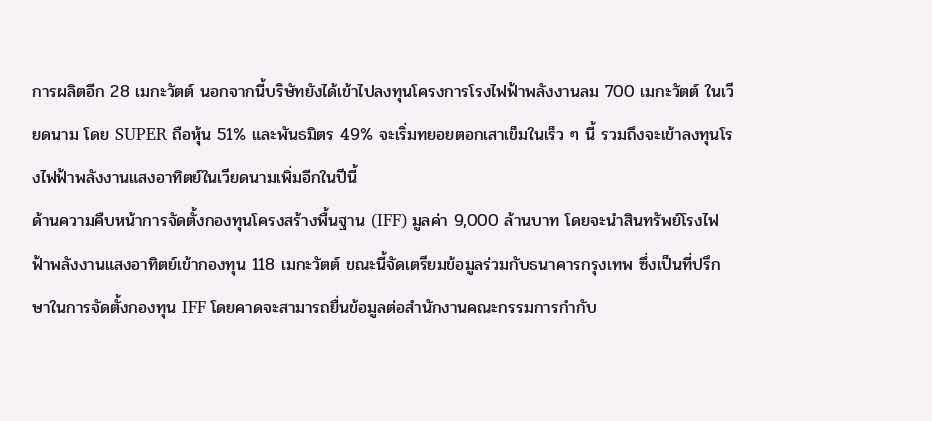การผลิตอีก 28 เมกะวัตต์ นอกจากนี้บริษัทยังได้เข้าไปลงทุนโครงการโรงไฟฟ้าพลังงานลม 700 เมกะวัตต์ ในเวียดนาม โดย SUPER ถือหุ้น 51% และพันธมิตร 49% จะเริ่มทยอยตอกเสาเข็มในเร็ว ๆ นี้ รวมถึงจะเข้าลงทุนโรงไฟฟ้าพลังงานแสงอาทิตย์ในเวียดนามเพิ่มอีกในปีนี้
ด้านความคืบหน้าการจัดตั้งกองทุนโครงสร้างพื้นฐาน (IFF) มูลค่า 9,000 ล้านบาท โดยจะนำสินทรัพย์โรงไฟฟ้าพลังงานแสงอาทิตย์เข้ากองทุน 118 เมกะวัตต์ ขณะนี้จัดเตรียมข้อมูลร่วมกับธนาคารกรุงเทพ ซึ่งเป็นที่ปรึกษาในการจัดตั้งกองทุน IFF โดยคาดจะสามารถยื่นข้อมูลต่อสำนักงานคณะกรรมการกำกับ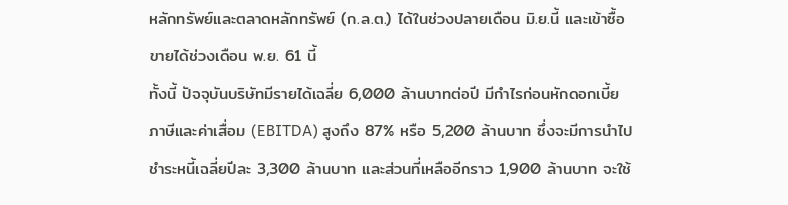หลักทรัพย์และตลาดหลักทรัพย์ (ก.ล.ต.) ได้ในช่วงปลายเดือน มิ.ย.นี้ และเข้าซื้อขายได้ช่วงเดือน พ.ย. 61 นี้
ทั้งนี้ ปัจจุบันบริษัทมีรายได้เฉลี่ย 6,000 ล้านบาทต่อปี มีกำไรก่อนหักดอกเบี้ย ภาษีและค่าเสื่อม (EBITDA) สูงถึง 87% หรือ 5,200 ล้านบาท ซึ่งจะมีการนำไปชำระหนี้เฉลี่ยปีละ 3,300 ล้านบาท และส่วนที่เหลืออีกราว 1,900 ล้านบาท จะใช้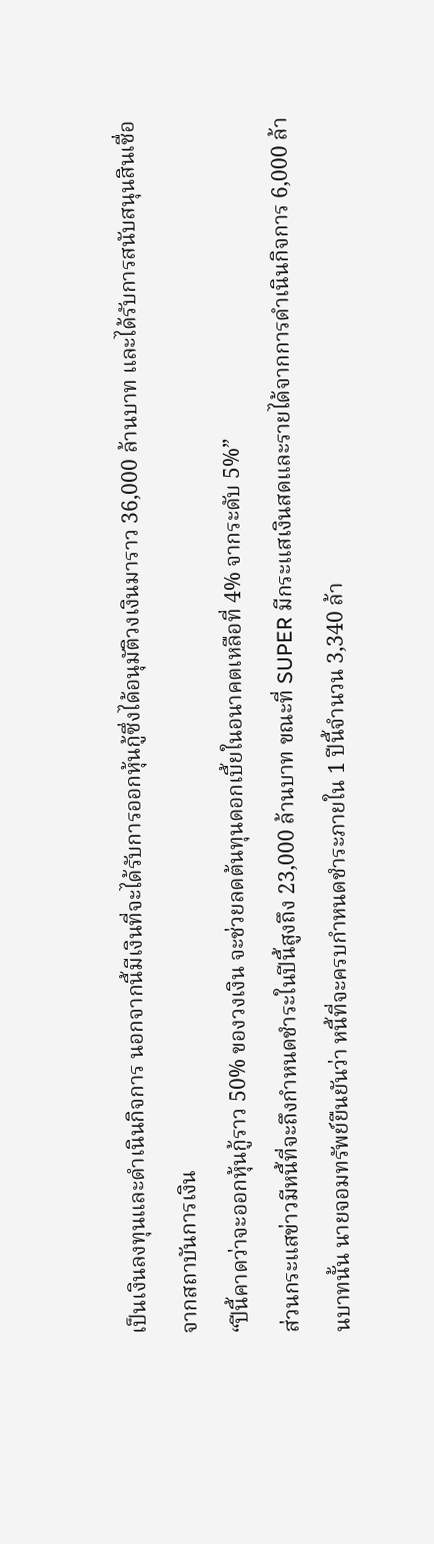เป็นเงินลงทุนและดำเนินกิจการ นอกจากนี้มีเงินที่จะได้รับการออกหุ้นกู้ซึ่งได้อนุมัติวงเงินมาราว 36,000 ล้านบาท และได้รับการสนับสนุนสินเชื่อจากสถาบันการเงิน
“ปีนี้คาดว่าจะออกหุ้นกู้ราว 50% ของวงเงิน จะช่วยลดต้นทุนดอกเบี้ยในอนาคตเหลือที่ 4% จากระดับ 5%”
ส่วนกระแสข่าวมีหนี้ที่จะถึงกำหนดชำระในปีนี้สูงถึง 23,000 ล้านบาท ขณะที่ SUPER มีกระแสเงินสดและรายได้จากการดำเนินกิจการ 6,000 ล้านบาทนั้น นายจอมทรัพย์ยืนยันว่า หนี้ที่จะครบกำหนดชำระภายใน 1 ปีนี้จำนวน 3,340 ล้า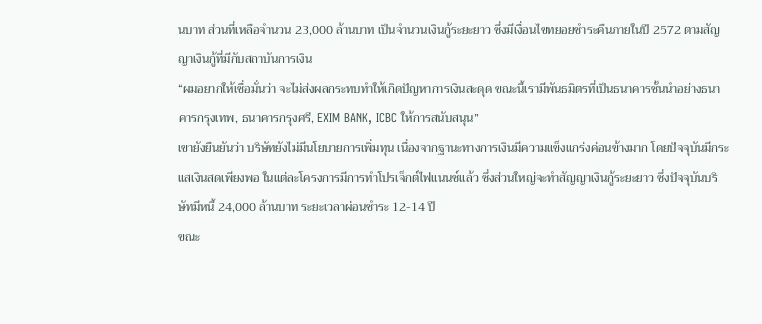นบาท ส่วนที่เหลือจำนวน 23,000 ล้านบาท เป็นจำนวนเงินกู้ระยะยาว ซึ่งมีเงื่อนไขทยอยชำระคืนภายในปี 2572 ตามสัญญาเงินกู้ที่มีกับสถาบันการเงิน
“ผมอยากให้เชื่อมั่นว่า จะไม่ส่งผลกระทบทำให้เกิดปัญหาการเงินสะดุด ขณะนี้เรามีพันธมิตรที่เป็นธนาคารชั้นนำอย่างธนาคารกรุงเทพ, ธนาคารกรุงศรี, EXIM BANK, ICBC ให้การสนับสนุน”
เขายังยืนยันว่า บริษัทยังไม่มีนโยบายการเพิ่มทุน เนื่องจากฐานะทางการเงินมีความแข็งแกร่งค่อนข้างมาก โดยปัจจุบันมีกระแสเงินสดเพียงพอ ในแต่ละโครงการมีการทำโปรเจ็กต์ไฟแนนซ์แล้ว ซึ่งส่วนใหญ่จะทำสัญญาเงินกู้ระยะยาว ซึ่งปัจจุบันบริษัทมีหนี้ 24,000 ล้านบาท ระยะเวลาผ่อนชำระ 12-14 ปี
ขณะ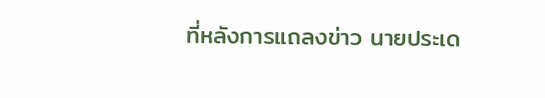ที่หลังการแถลงข่าว นายประเด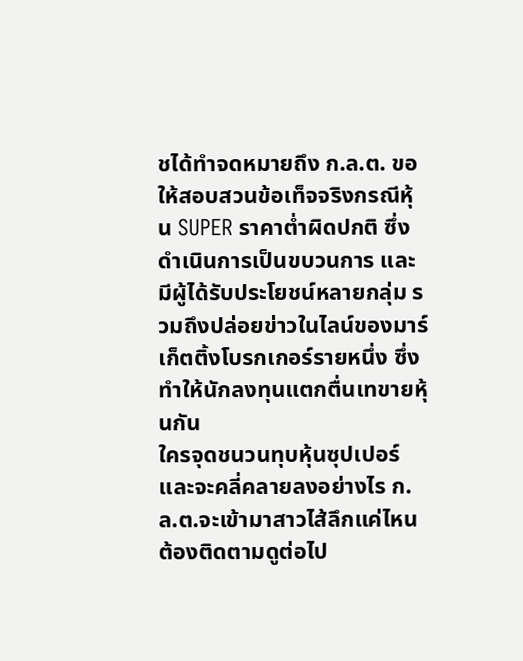ชได้ทำจดหมายถึง ก.ล.ต. ขอให้สอบสวนข้อเท็จจริงกรณีหุ้น SUPER ราคาต่ำผิดปกติ ซึ่งดำเนินการเป็นขบวนการ และมีผู้ได้รับประโยชน์หลายกลุ่ม รวมถึงปล่อยข่าวในไลน์ของมาร์เก็ตติ้งโบรกเกอร์รายหนึ่ง ซึ่งทำให้นักลงทุนแตกตื่นเทขายหุ้นกัน
ใครจุดชนวนทุบหุ้นซุปเปอร์และจะคลี่คลายลงอย่างไร ก.ล.ต.จะเข้ามาสาวไส้ลึกแค่ไหน ต้องติดตามดูต่อไป